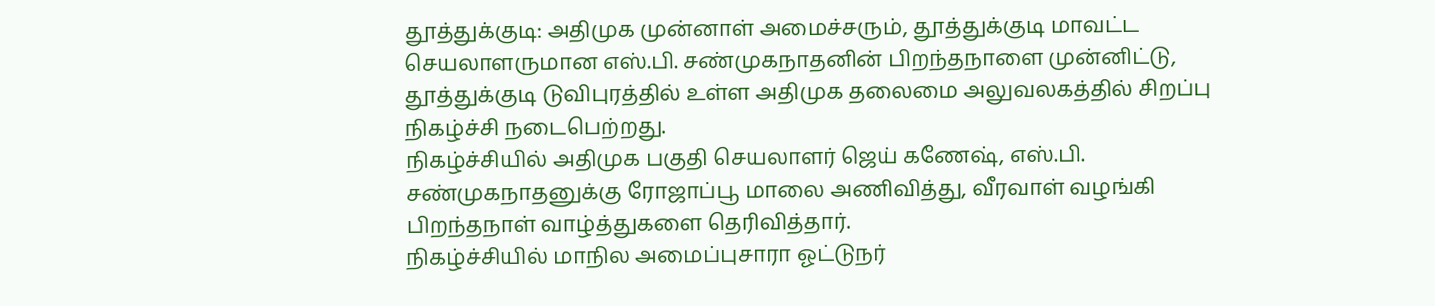தூத்துக்குடி: அதிமுக முன்னாள் அமைச்சரும், தூத்துக்குடி மாவட்ட செயலாளருமான எஸ்.பி. சண்முகநாதனின் பிறந்தநாளை முன்னிட்டு, தூத்துக்குடி டுவிபுரத்தில் உள்ள அதிமுக தலைமை அலுவலகத்தில் சிறப்பு நிகழ்ச்சி நடைபெற்றது.
நிகழ்ச்சியில் அதிமுக பகுதி செயலாளர் ஜெய் கணேஷ், எஸ்.பி. சண்முகநாதனுக்கு ரோஜாப்பூ மாலை அணிவித்து, வீரவாள் வழங்கி பிறந்தநாள் வாழ்த்துகளை தெரிவித்தார்.
நிகழ்ச்சியில் மாநில அமைப்புசாரா ஓட்டுநர்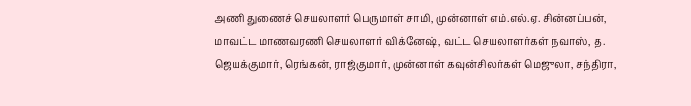அணி துணைச் செயலாளர் பெருமாள் சாமி, முன்னாள் எம்.எல்.ஏ. சின்னப்பன், மாவட்ட மாணவரணி செயலாளர் விக்னேஷ், வட்ட செயலாளர்கள் நவாஸ், த. ஜெயக்குமார், ரெங்கன், ராஜ்குமார், முன்னாள் கவுன்சிலர்கள் மெஜுலா, சந்திரா,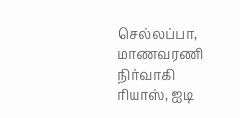செல்லப்பா, மாணவரணி நிர்வாகி ரியாஸ், ஐடி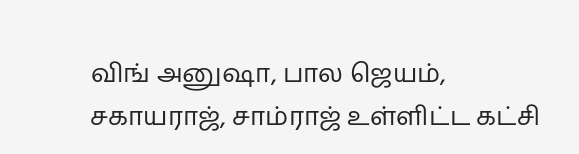விங் அனுஷா, பால ஜெயம், சகாயராஜ், சாம்ராஜ் உள்ளிட்ட கட்சி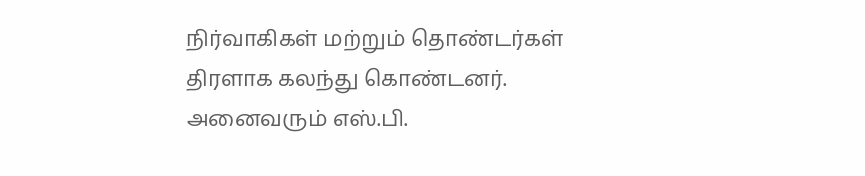நிர்வாகிகள் மற்றும் தொண்டர்கள் திரளாக கலந்து கொண்டனர்.
அனைவரும் எஸ்.பி.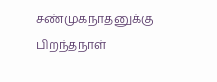சண்முகநாதனுக்கு பிறந்தநாள்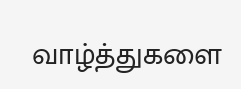வாழ்த்துகளை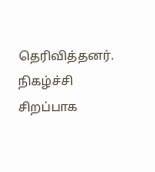தெரிவித்தனர். நிகழ்ச்சி சிறப்பாக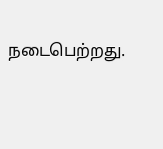நடைபெற்றது.